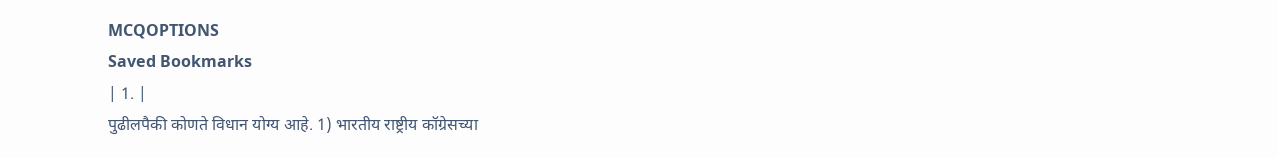MCQOPTIONS
Saved Bookmarks
| 1. |
पुढीलपैकी कोणते विधान योग्य आहे. 1) भारतीय राष्ट्रीय कॉग्रेसच्या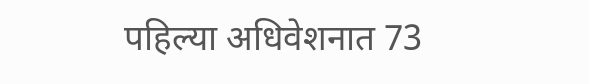पहिल्या अधिवेशनात 73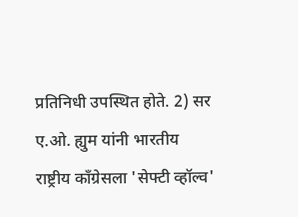प्रतिनिधी उपस्थित होते. 2) सर ए.ओ. ह्युम यांनी भारतीय राष्ट्रीय कॉंग्रेसला 'सेफ्टी व्हॉल्व'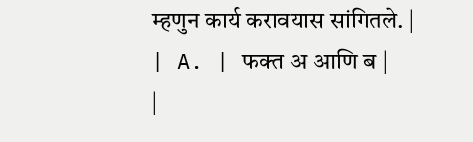म्हणुन कार्य करावयास सांगितले. |
| A. | फक्त अ आणि ब |
|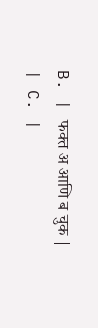B. | फक्त अ आणि ब चुक |
| C. |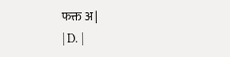फक्त अ |
| D. |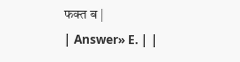फक्त ब |
| Answer» E. | |